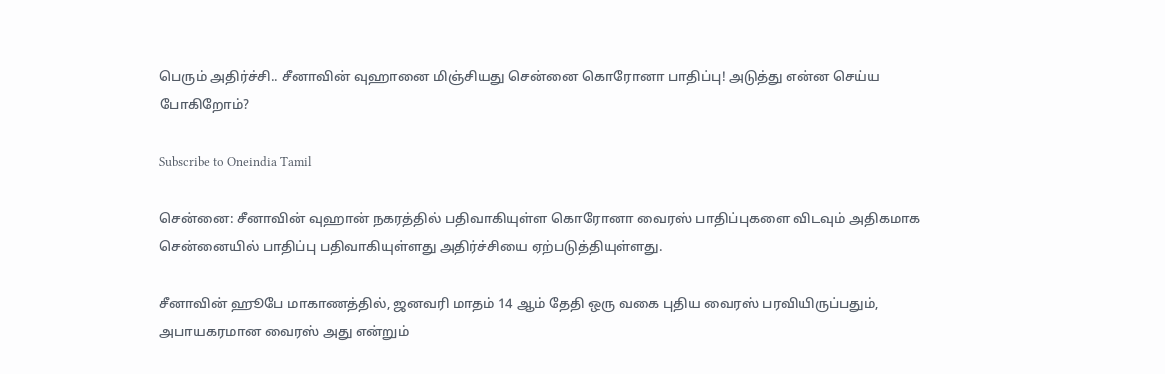பெரும் அதிர்ச்சி.. சீனாவின் வுஹானை மிஞ்சியது சென்னை கொரோனா பாதிப்பு! அடுத்து என்ன செய்ய போகிறோம்?

Subscribe to Oneindia Tamil

சென்னை: சீனாவின் வுஹான் நகரத்தில் பதிவாகியுள்ள கொரோனா வைரஸ் பாதிப்புகளை விடவும் அதிகமாக சென்னையில் பாதிப்பு பதிவாகியுள்ளது அதிர்ச்சியை ஏற்படுத்தியுள்ளது.

சீனாவின் ஹூபே மாகாணத்தில், ஜனவரி மாதம் 14 ஆம் தேதி ஒரு வகை புதிய வைரஸ் பரவியிருப்பதும், அபாயகரமான வைரஸ் அது என்றும்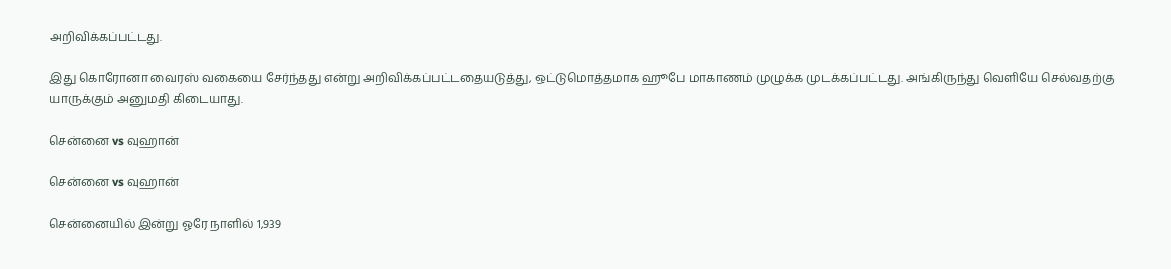அறிவிக்கப்பட்டது.

இது கொரோனா வைரஸ் வகையை சேர்ந்தது என்று அறிவிக்கப்பட்டதையடுத்து, ஒட்டுமொத்தமாக ஹூபே மாகாணம் முழுக்க முடக்கப்பட்டது. அங்கிருந்து வெளியே செல்வதற்கு யாருக்கும் அனுமதி கிடையாது.

சென்னை vs வுஹான்

சென்னை vs வுஹான்

சென்னையில் இன்று ஓரே நாளில் 1,939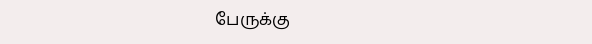பேருக்கு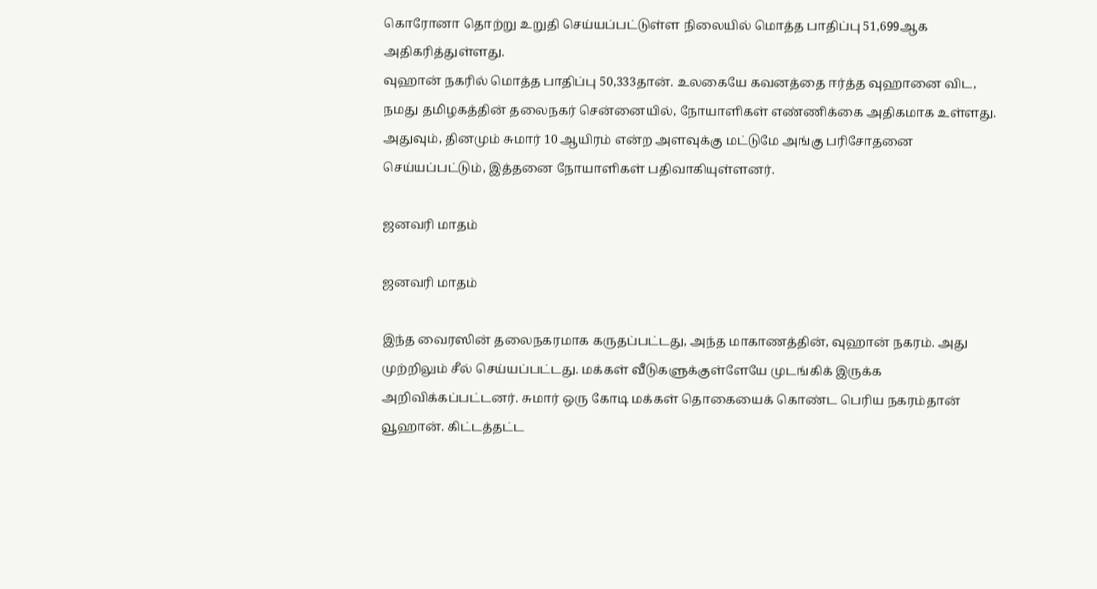கொரோனா தொற்று உறுதி செய்யப்பட்டுள்ள நிலையில் மொத்த பாதிப்பு 51,699ஆக அதிகரித்துள்ளது.
வுஹான் நகரில் மொத்த பாதிப்பு 50,333தான். உலகையே கவனத்தை ஈர்த்த வுஹானை விட, நமது தமிழகத்தின் தலைநகர் சென்னையில், நோயாளிகள் எண்ணிக்கை அதிகமாக உள்ளது. அதுவும், தினமும் சுமார் 10 ஆயிரம் என்ற அளவுக்கு மட்டுமே அங்கு பரிசோதனை செய்யப்பட்டும், இத்தனை நோயாளிகள் பதிவாகியுள்ளனர்.

ஜனவரி மாதம்

ஜனவரி மாதம்

இந்த வைரஸின் தலைநகரமாக கருதப்பட்டது, அந்த மாகாணத்தின், வுஹான் நகரம். அது முற்றிலும் சீல் செய்யப்பட்டது. மக்கள் வீடுகளுக்குள்ளேயே முடங்கிக் இருக்க அறிவிக்கப்பட்டனர். சுமார் ஒரு கோடி மக்கள் தொகையைக் கொண்ட பெரிய நகரம்தான் வூஹான். கிட்டத்தட்ட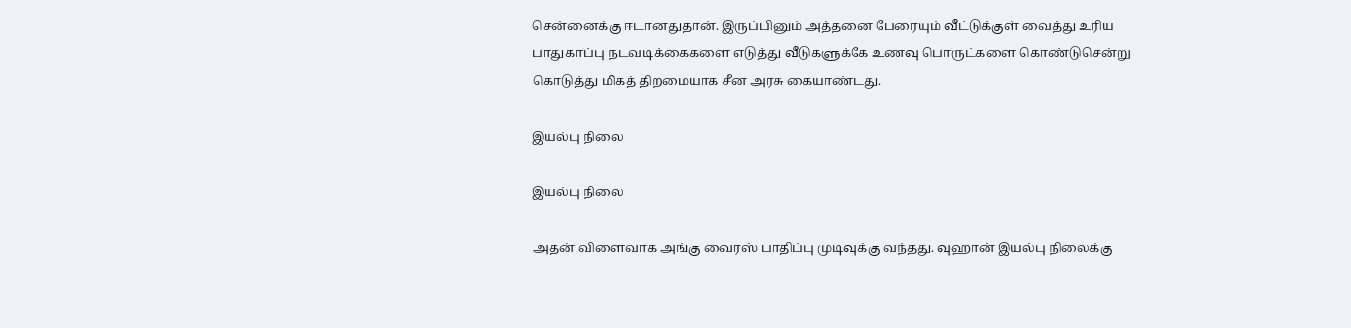சென்னைக்கு ஈடானதுதான். இருப்பினும் அத்தனை பேரையும் வீட்டுக்குள் வைத்து உரிய பாதுகாப்பு நடவடிக்கைகளை எடுத்து வீடுகளுக்கே உணவு பொருட்களை கொண்டுசென்று கொடுத்து மிகத் திறமையாக சீன அரசு கையாண்டது.

இயல்பு நிலை

இயல்பு நிலை

அதன் விளைவாக அங்கு வைரஸ் பாதிப்பு முடிவுக்கு வந்தது. வுஹான் இயல்பு நிலைக்கு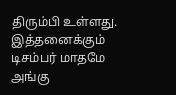திரும்பி உள்ளது. இத்தனைக்கும் டிசம்பர் மாதமே அங்கு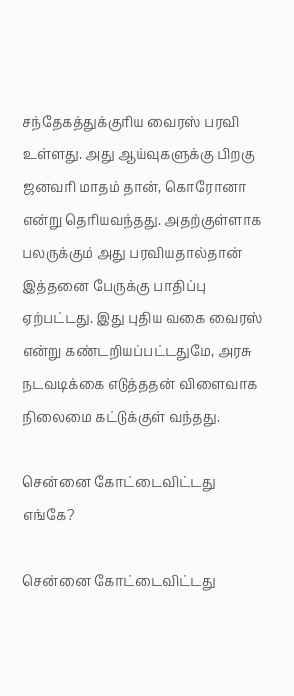சந்தேகத்துக்குரிய வைரஸ் பரவி உள்ளது. அது ஆய்வுகளுக்கு பிறகு ஜனவரி மாதம் தான், கொரோனா என்று தெரியவந்தது. அதற்குள்ளாக பலருக்கும் அது பரவியதால்தான் இத்தனை பேருக்கு பாதிப்பு ஏற்பட்டது. இது புதிய வகை வைரஸ் என்று கண்டறியப்பட்டதுமே, அரசு நடவடிக்கை எடுத்ததன் விளைவாக நிலைமை கட்டுக்குள் வந்தது.

சென்னை கோட்டைவிட்டது எங்கே?

சென்னை கோட்டைவிட்டது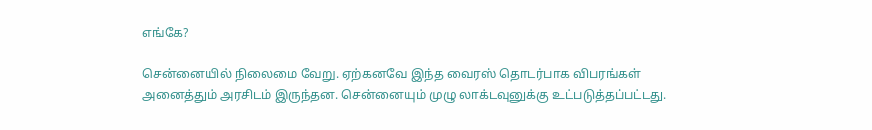எங்கே?

சென்னையில் நிலைமை வேறு. ஏற்கனவே இந்த வைரஸ் தொடர்பாக விபரங்கள் அனைத்தும் அரசிடம் இருந்தன. சென்னையும் முழு லாக்டவுனுக்கு உட்படுத்தப்பட்டது.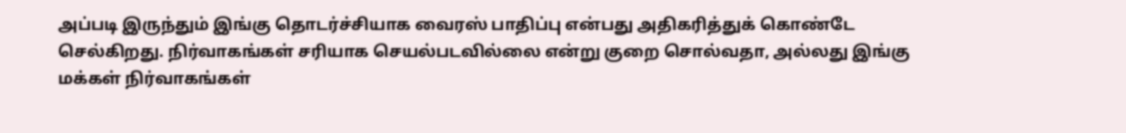அப்படி இருந்தும் இங்கு தொடர்ச்சியாக வைரஸ் பாதிப்பு என்பது அதிகரித்துக் கொண்டே செல்கிறது. நிர்வாகங்கள் சரியாக செயல்படவில்லை என்று குறை சொல்வதா, அல்லது இங்கு மக்கள் நிர்வாகங்கள்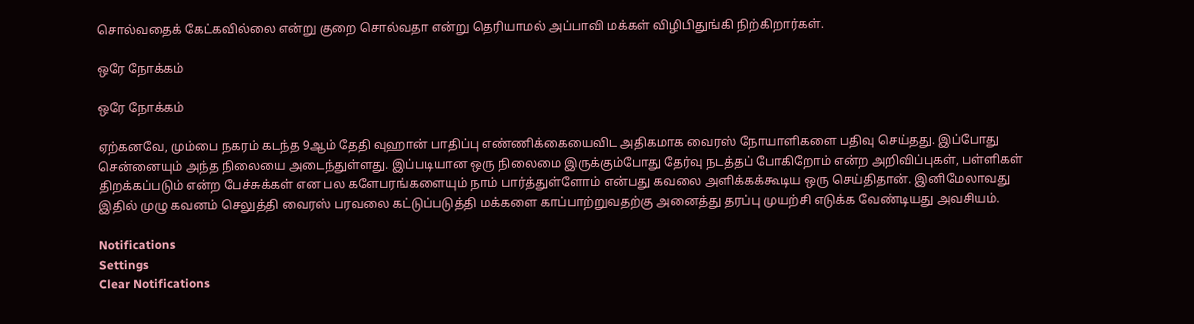சொல்வதைக் கேட்கவில்லை என்று குறை சொல்வதா என்று தெரியாமல் அப்பாவி மக்கள் விழிபிதுங்கி நிற்கிறார்கள்.

ஒரே நோக்கம்

ஒரே நோக்கம்

ஏற்கனவே, மும்பை நகரம் கடந்த 9ஆம் தேதி வுஹான் பாதிப்பு எண்ணிக்கையைவிட அதிகமாக வைரஸ் நோயாளிகளை பதிவு செய்தது. இப்போது சென்னையும் அந்த நிலையை அடைந்துள்ளது. இப்படியான ஒரு நிலைமை இருக்கும்போது தேர்வு நடத்தப் போகிறோம் என்ற அறிவிப்புகள், பள்ளிகள் திறக்கப்படும் என்ற பேச்சுக்கள் என பல களேபரங்களையும் நாம் பார்த்துள்ளோம் என்பது கவலை அளிக்கக்கூடிய ஒரு செய்திதான். இனிமேலாவது இதில் முழு கவனம் செலுத்தி வைரஸ் பரவலை கட்டுப்படுத்தி மக்களை காப்பாற்றுவதற்கு அனைத்து தரப்பு முயற்சி எடுக்க வேண்டியது அவசியம்.

Notifications
Settings
Clear Notifications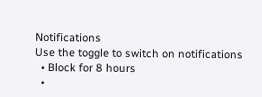Notifications
Use the toggle to switch on notifications
  • Block for 8 hours
  •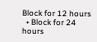Block for 12 hours
  • Block for 24 hours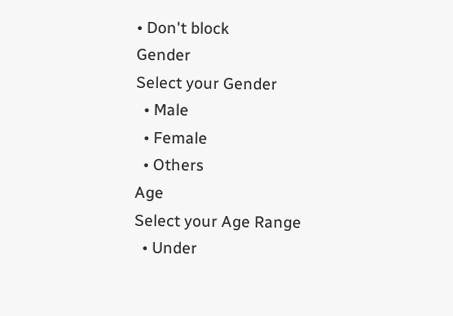• Don't block
Gender
Select your Gender
  • Male
  • Female
  • Others
Age
Select your Age Range
  • Under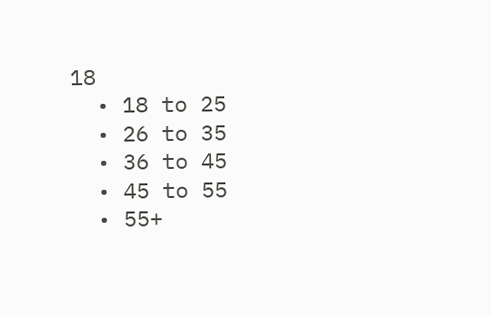18
  • 18 to 25
  • 26 to 35
  • 36 to 45
  • 45 to 55
  • 55+